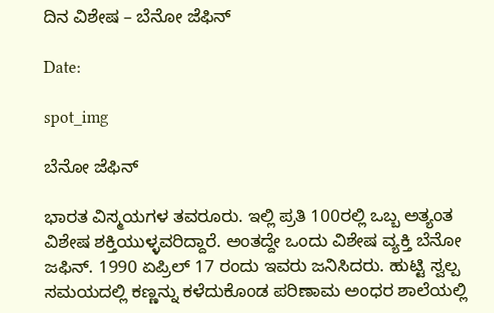ದಿನ ವಿಶೇಷ – ಬೆನೋ ಜೆಫಿನ್

Date:

spot_img

ಬೆನೋ ಜೆಫಿನ್

ಭಾರತ ವಿಸ್ಮಯಗಳ ತವರೂರು. ಇಲ್ಲಿ ಪ್ರತಿ 100ರಲ್ಲಿ ಒಬ್ಬ ಅತ್ಯಂತ ವಿಶೇಷ ಶಕ್ತಿಯುಳ್ಳವರಿದ್ದಾರೆ. ಅಂತದ್ದೇ ಒಂದು ವಿಶೇಷ ವ್ಯಕ್ತಿ ಬೆನೋ ಜಫಿನ್. 1990 ಏಪ್ರಿಲ್ 17 ರಂದು ಇವರು ಜನಿಸಿದರು. ಹುಟ್ಟಿ ಸ್ವಲ್ಪ ಸಮಯದಲ್ಲಿ ಕಣ್ಣನ್ನು ಕಳೆದುಕೊಂಡ ಪರಿಣಾಮ ಅಂಧರ ಶಾಲೆಯಲ್ಲಿ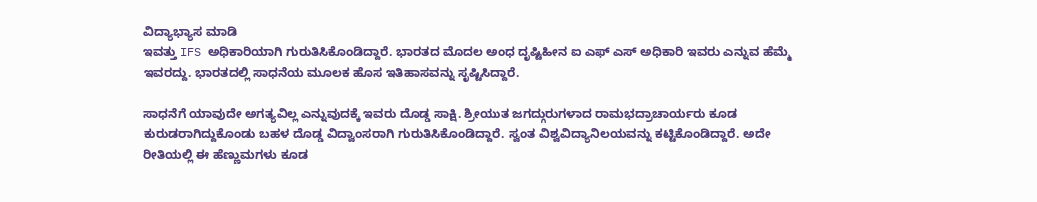ವಿದ್ಯಾಭ್ಯಾಸ ಮಾಡಿ
ಇವತ್ತು IFS ಅಧಿಕಾರಿಯಾಗಿ ಗುರುತಿಸಿಕೊಂಡಿದ್ದಾರೆ. ಭಾರತದ ಮೊದಲ ಅಂಧ ದೃಷ್ಟಿಹೀನ ಐ ಎಫ್ ಎಸ್ ಅಧಿಕಾರಿ ಇವರು ಎನ್ನುವ ಹೆಮ್ಮೆ ಇವರದ್ದು. ಭಾರತದಲ್ಲಿ ಸಾಧನೆಯ ಮೂಲಕ ಹೊಸ ಇತಿಹಾಸವನ್ನು ಸೃಷ್ಟಿಸಿದ್ದಾರೆ.

ಸಾಧನೆಗೆ ಯಾವುದೇ ಅಗತ್ಯವಿಲ್ಲ ಎನ್ನುವುದಕ್ಕೆ ಇವರು ದೊಡ್ಡ ಸಾಕ್ಷಿ. ಶ್ರೀಯುತ ಜಗದ್ಗುರುಗಳಾದ ರಾಮಭದ್ರಾಚಾರ್ಯರು ಕೂಡ ಕುರುಡರಾಗಿದ್ದುಕೊಂಡು ಬಹಳ ದೊಡ್ಡ ವಿದ್ವಾಂಸರಾಗಿ ಗುರುತಿಸಿಕೊಂಡಿದ್ದಾರೆ. ಸ್ವಂತ ವಿಶ್ವವಿದ್ಯಾನಿಲಯವನ್ನು ಕಟ್ಟಿಕೊಂಡಿದ್ದಾರೆ. ಅದೇ ರೀತಿಯಲ್ಲಿ ಈ ಹೆಣ್ಣುಮಗಳು ಕೂಡ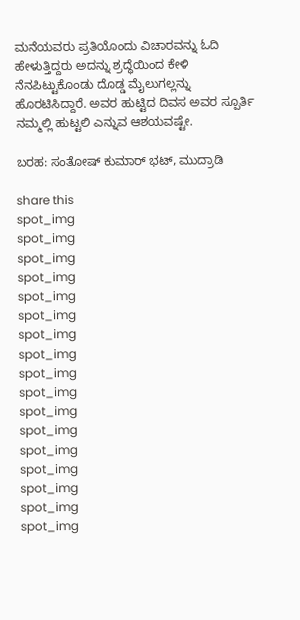ಮನೆಯವರು ಪ್ರತಿಯೊಂದು ವಿಚಾರವನ್ನು ಓದಿ ಹೇಳುತ್ತಿದ್ದರು ಅದನ್ನು ಶ್ರದ್ಧೆಯಿಂದ ಕೇಳಿ ನೆನಪಿಟ್ಟುಕೊಂಡು ದೊಡ್ಡ ಮೈಲುಗಲ್ಲನ್ನು ಹೊರಟಿಸಿದ್ದಾರೆ. ಅವರ ಹುಟ್ಟಿದ ದಿವಸ ಅವರ ಸ್ಪೂರ್ತಿ ನಮ್ಮಲ್ಲಿ ಹುಟ್ಟಲಿ ಎನ್ನುವ ಆಶಯವಷ್ಟೇ.

ಬರಹ: ಸಂತೋಷ್ ಕುಮಾರ್ ಭಟ್, ಮುದ್ರಾಡಿ

share this
spot_img
spot_img
spot_img
spot_img
spot_img
spot_img
spot_img
spot_img
spot_img
spot_img
spot_img
spot_img
spot_img
spot_img
spot_img
spot_img
spot_img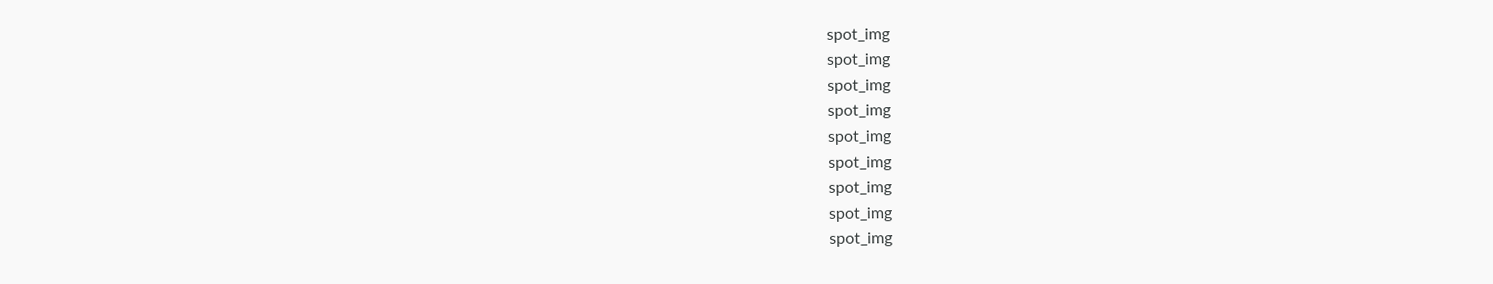spot_img
spot_img
spot_img
spot_img
spot_img
spot_img
spot_img
spot_img
spot_img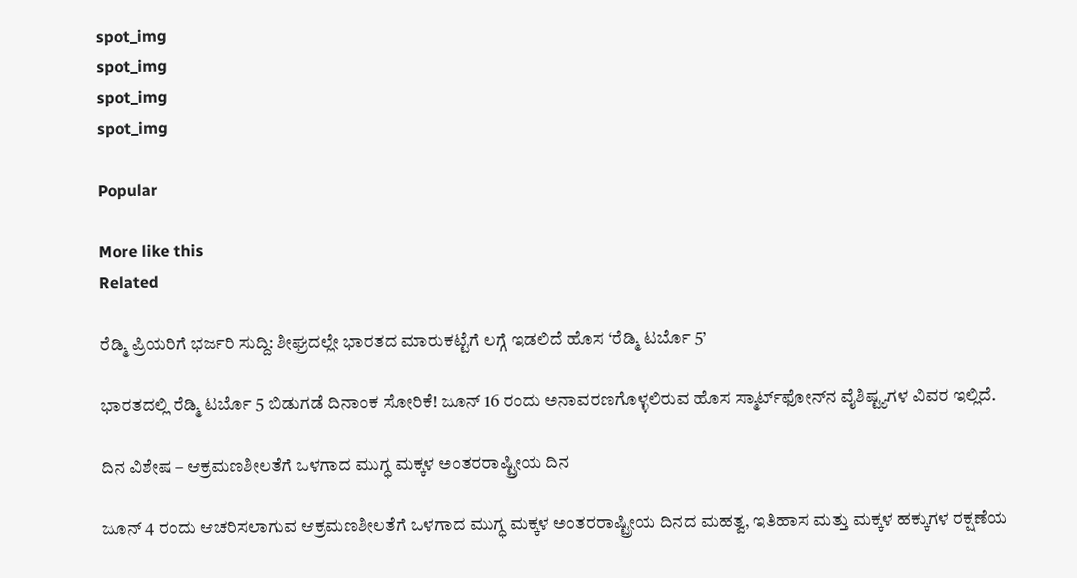spot_img
spot_img
spot_img
spot_img

Popular

More like this
Related

ರೆಡ್ಮಿ ಪ್ರಿಯರಿಗೆ ಭರ್ಜರಿ ಸುದ್ದಿ: ಶೀಘ್ರದಲ್ಲೇ ಭಾರತದ ಮಾರುಕಟ್ಟೆಗೆ ಲಗ್ಗೆ ಇಡಲಿದೆ ಹೊಸ ‘ರೆಡ್ಮಿ ಟರ್ಬೊ 5’

ಭಾರತದಲ್ಲಿ ರೆಡ್ಮಿ ಟರ್ಬೊ 5 ಬಿಡುಗಡೆ ದಿನಾಂಕ ಸೋರಿಕೆ! ಜೂನ್ 16 ರಂದು ಅನಾವರಣಗೊಳ್ಳಲಿರುವ ಹೊಸ ಸ್ಮಾರ್ಟ್‌ಫೋನ್‌ನ ವೈಶಿಷ್ಟ್ಯಗಳ ವಿವರ ಇಲ್ಲಿದೆ.

ದಿನ ವಿಶೇಷ – ಆಕ್ರಮಣಶೀಲತೆಗೆ ಒಳಗಾದ ಮುಗ್ಧ ಮಕ್ಕಳ ಅಂತರರಾಷ್ಟ್ರೀಯ ದಿನ

ಜೂನ್ 4 ರಂದು ಆಚರಿಸಲಾಗುವ ಆಕ್ರಮಣಶೀಲತೆಗೆ ಒಳಗಾದ ಮುಗ್ಧ ಮಕ್ಕಳ ಅಂತರರಾಷ್ಟ್ರೀಯ ದಿನದ ಮಹತ್ವ, ಇತಿಹಾಸ ಮತ್ತು ಮಕ್ಕಳ ಹಕ್ಕುಗಳ ರಕ್ಷಣೆಯ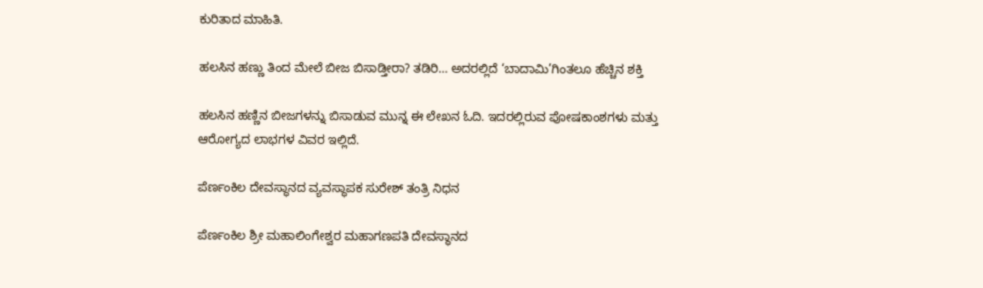ಕುರಿತಾದ ಮಾಹಿತಿ.

ಹಲಸಿನ ಹಣ್ಣು ತಿಂದ ಮೇಲೆ ಬೀಜ ಬಿಸಾಡ್ತೀರಾ? ತಡಿರಿ… ಅದರಲ್ಲಿದೆ ‘ಬಾದಾಮಿ’ಗಿಂತಲೂ ಹೆಚ್ಚಿನ ಶಕ್ತಿ

ಹಲಸಿನ ಹಣ್ಣಿನ ಬೀಜಗಳನ್ನು ಬಿಸಾಡುವ ಮುನ್ನ ಈ ಲೇಖನ ಓದಿ. ಇದರಲ್ಲಿರುವ ಪೋಷಕಾಂಶಗಳು ಮತ್ತು ಆರೋಗ್ಯದ ಲಾಭಗಳ ವಿವರ ಇಲ್ಲಿದೆ.

ಪೆರ್ಣಂಕಿಲ ದೇವಸ್ಥಾನದ ವ್ಯವಸ್ಥಾಪಕ ಸುರೇಶ್ ತಂತ್ರಿ ನಿಧನ

ಪೆರ್ಣಂಕಿಲ ಶ್ರೀ ಮಹಾಲಿಂಗೇಶ್ವರ ಮಹಾಗಣಪತಿ ದೇವಸ್ಥಾನದ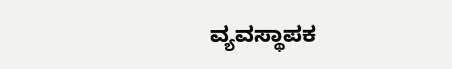ವ್ಯವಸ್ಥಾಪಕ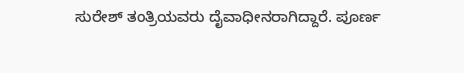ಸುರೇಶ್ ತಂತ್ರಿಯವರು ದೈವಾಧೀನರಾಗಿದ್ದಾರೆ. ಪೂರ್ಣ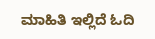ಮಾಹಿತಿ ಇಲ್ಲಿದೆ ಓದಿ